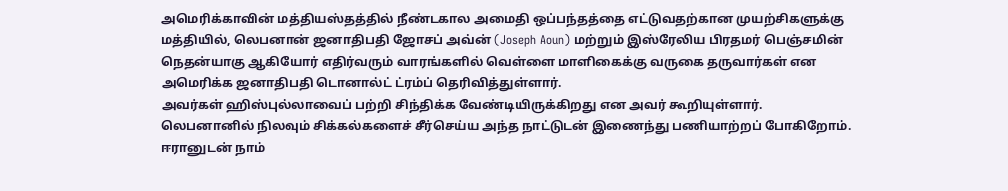அமெரிக்காவின் மத்தியஸ்தத்தில் நீண்டகால அமைதி ஒப்பந்தத்தை எட்டுவதற்கான முயற்சிகளுக்கு மத்தியில், லெபனான் ஜனாதிபதி ஜோசப் அவ்ன் (Joseph Aoun) மற்றும் இஸ்ரேலிய பிரதமர் பெஞ்சமின் நெதன்யாகு ஆகியோர் எதிர்வரும் வாரங்களில் வெள்ளை மாளிகைக்கு வருகை தருவார்கள் என அமெரிக்க ஜனாதிபதி டொனால்ட் ட்ரம்ப் தெரிவித்துள்ளார்.
அவர்கள் ஹிஸ்புல்லாவைப் பற்றி சிந்திக்க வேண்டியிருக்கிறது என அவர் கூறியுள்ளார்.
லெபனானில் நிலவும் சிக்கல்களைச் சீர்செய்ய அந்த நாட்டுடன் இணைந்து பணியாற்றப் போகிறோம்.
ஈரானுடன் நாம்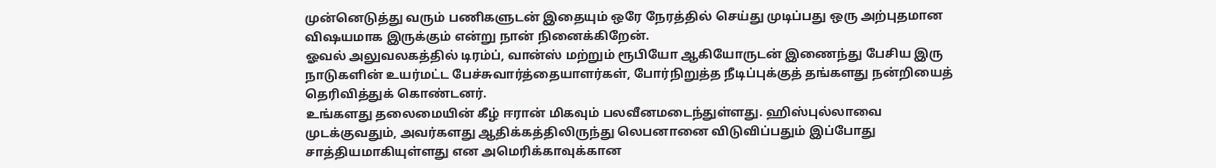முன்னெடுத்து வரும் பணிகளுடன் இதையும் ஒரே நேரத்தில் செய்து முடிப்பது ஒரு அற்புதமான விஷயமாக இருக்கும் என்று நான் நினைக்கிறேன்.
ஓவல் அலுவலகத்தில் டிரம்ப், வான்ஸ் மற்றும் ரூபியோ ஆகியோருடன் இணைந்து பேசிய இரு நாடுகளின் உயர்மட்ட பேச்சுவார்த்தையாளர்கள், போர்நிறுத்த நீடிப்புக்குத் தங்களது நன்றியைத் தெரிவித்துக் கொண்டனர்.
உங்களது தலைமையின் கீழ் ஈரான் மிகவும் பலவீனமடைந்துள்ளது. ஹிஸ்புல்லாவை முடக்குவதும், அவர்களது ஆதிக்கத்திலிருந்து லெபனானை விடுவிப்பதும் இப்போது சாத்தியமாகியுள்ளது என அமெரிக்காவுக்கான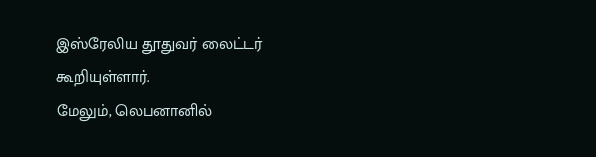இஸ்ரேலிய தூதுவர் லைட்டர் கூறியுள்ளார்.
மேலும், லெபனானில்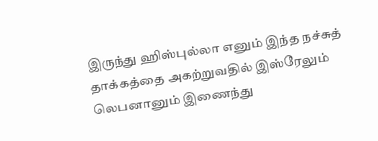இருந்து ஹிஸ்புல்லா எனும் இந்த நச்சுத் தாக்கத்தை அகற்றுவதில் இஸ்ரேலும் லெபனானும் இணைந்து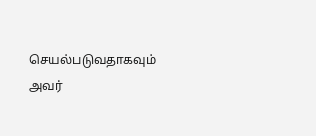செயல்படுவதாகவும் அவர்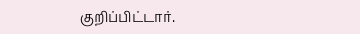குறிப்பிட்டார்.